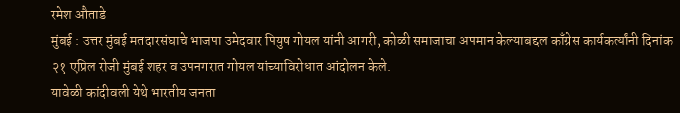रमेश औताडे
मुंबई : उत्तर मुंबई मतदारसंघाचे भाजपा उमेदवार पियुष गोयल यांनी आगरी, कोळी समाजाचा अपमान केल्याबद्दल काँग्रेस कार्यकर्त्यांनी दिनांक २१ एप्रिल रोजी मुंबई शहर व उपनगरात गोयल यांच्याविरोधात आंदोलन केले.
यावेळी कांदीवली येथे भारतीय जनता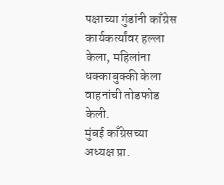पक्षाच्या गुंडांनी काँग्रेस कार्यकर्त्यांवर हल्ला केला, महिलांना धक्काबुक्की केला वाहनांची तोडफोड केली.
मुंबई काँग्रेसच्या अध्यक्ष प्रा.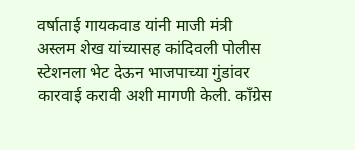वर्षाताई गायकवाड यांनी माजी मंत्री अस्लम शेख यांच्यासह कांदिवली पोलीस स्टेशनला भेट देऊन भाजपाच्या गुंडांवर कारवाई करावी अशी मागणी केली. काँग्रेस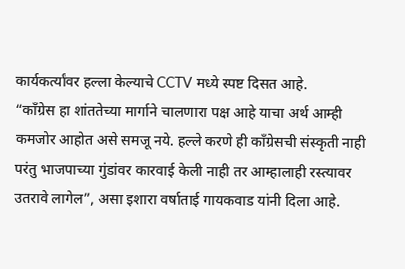कार्यकर्त्यांवर हल्ला केल्याचे CCTV मध्ये स्पष्ट दिसत आहे.
“काँग्रेस हा शांततेच्या मार्गाने चालणारा पक्ष आहे याचा अर्थ आम्ही कमजोर आहोत असे समजू नये. हल्ले करणे ही काँग्रेसची संस्कृती नाही परंतु भाजपाच्या गुंडांवर कारवाई केली नाही तर आम्हालाही रस्त्यावर उतरावे लागेल”, असा इशारा वर्षाताई गायकवाड यांनी दिला आहे.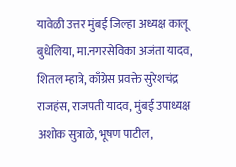यावेळी उत्तर मुंबई जिल्हा अध्यक्ष कालू बुधेलिया, मा.नगरसेविका अजंता यादव, शितल म्हात्रे, काँग्रेस प्रवक्ते सुरेशचंद्र राजहंस, राजपती यादव, मुंबई उपाध्यक्ष अशोक सुत्राळे, भूषण पाटील,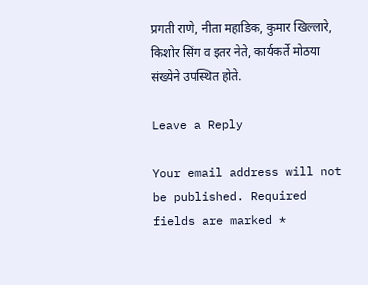प्रगती राणे, नीता महाडिक, कुमार खिल्लारे, किशोर सिंग व इतर नेते, कार्यकर्ते मोठया संख्येने उपस्थित होते.

Leave a Reply

Your email address will not be published. Required fields are marked *